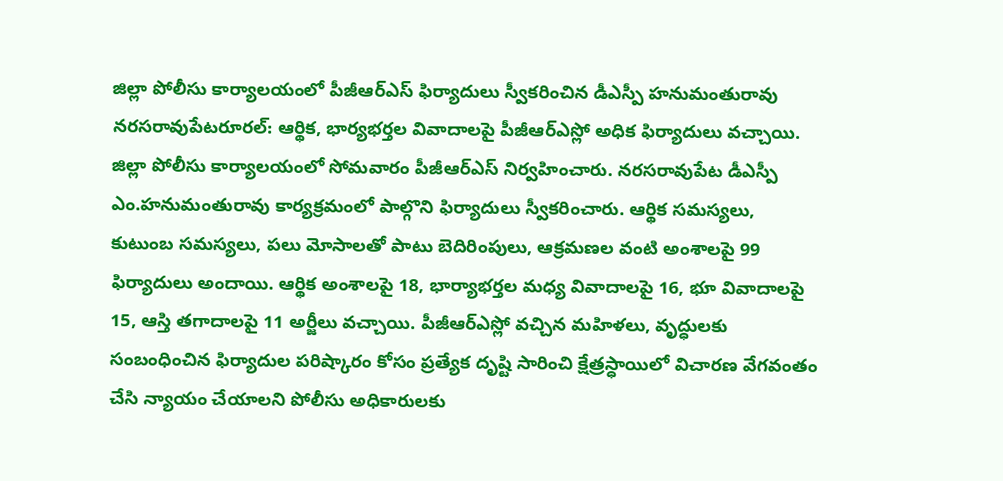జిల్లా పోలీసు కార్యాలయంలో పీజీఆర్ఎస్ ఫిర్యాదులు స్వీకరించిన డీఎస్పీ హనుమంతురావు
నరసరావుపేటరూరల్: ఆర్థిక, భార్యభర్తల వివాదాలపై పీజీఆర్ఎస్లో అధిక ఫిర్యాదులు వచ్చాయి. జిల్లా పోలీసు కార్యాలయంలో సోమవారం పీజీఆర్ఎస్ నిర్వహించారు. నరసరావుపేట డీఎస్పీ ఎం.హనుమంతురావు కార్యక్రమంలో పాల్గొని ఫిర్యాదులు స్వీకరించారు. ఆర్థిక సమస్యలు, కుటుంబ సమస్యలు, పలు మోసాలతో పాటు బెదిరింపులు, ఆక్రమణల వంటి అంశాలపై 99 ఫిర్యాదులు అందాయి. ఆర్థిక అంశాలపై 18, భార్యాభర్తల మధ్య వివాదాలపై 16, భూ వివాదాలపై 15, ఆస్తి తగాదాలపై 11 అర్జీలు వచ్చాయి. పీజీఆర్ఎస్లో వచ్చిన మహిళలు, వృద్ధులకు సంబంధించిన ఫిర్యాదుల పరిష్కారం కోసం ప్రత్యేక దృష్టి సారించి క్షేత్రస్ధాయిలో విచారణ వేగవంతం చేసి న్యాయం చేయాలని పోలీసు అధికారులకు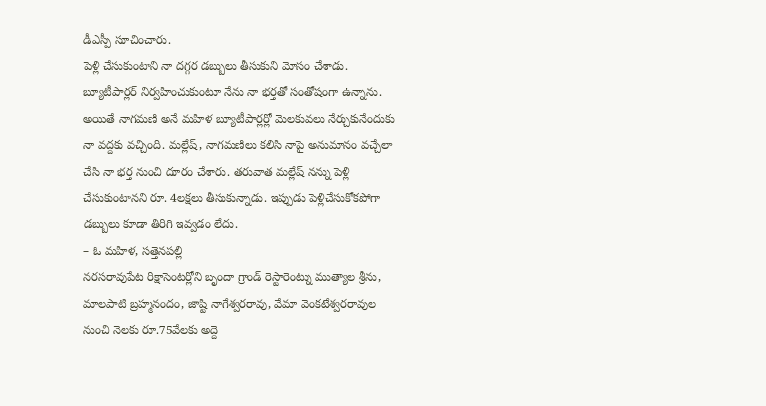డీఎస్పీ సూచించారు.
పెళ్లి చేసుకుంటాని నా దగ్గర డబ్బులు తీసుకుని మోసం చేశాడు. బ్యూటీపార్లర్ నిర్వహించుకుంటూ నేను నా భర్తతో సంతోషంగా ఉన్నాను. అయితే నాగమణి అనే మహిళ బ్యూటీపార్లర్లో మెలకువలు నేర్చుకునేందుకు నా వద్దకు వచ్చింది. మల్లేష్, నాగమణిలు కలిసి నాపై అనుమానం వచ్చేలా చేసి నా భర్త నుంచి దూరం చేశారు. తరువాత మల్లేష్ నన్ను పెళ్లి చేసుకుంటానని రూ. 4లక్షలు తీసుకున్నాడు. ఇప్పుడు పెళ్లిచేసుకోకపోగా డబ్బులు కూడా తిరిగి ఇవ్వడం లేదు.
– ఓ మహిళ, సత్తెనపల్లి
నరసరావుపేట రిక్షాసెంటర్లోని బృందా గ్రాండ్ రెస్టారెంట్ను ముత్యాల శ్రీను, మాలపాటి బ్రహ్మనందం, జాష్టి నాగేశ్వరరావు, వేమా వెంకటేశ్వరరావుల నుంచి నెలకు రూ.75వేలకు అద్దె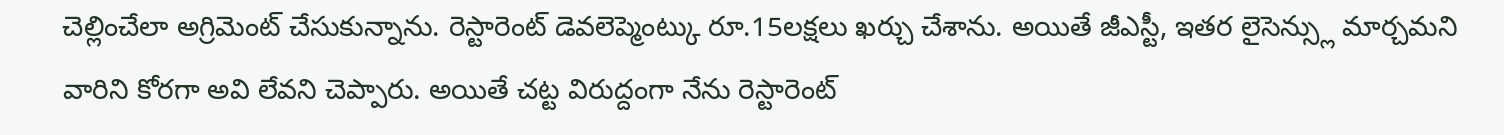చెల్లించేలా అగ్రిమెంట్ చేసుకున్నాను. రెస్టారెంట్ డెవలెప్మెంట్కు రూ.15లక్షలు ఖర్చు చేశాను. అయితే జీఎస్టీ, ఇతర లైసెన్స్లు మార్చమని వారిని కోరగా అవి లేవని చెప్పారు. అయితే చట్ట విరుద్దంగా నేను రెస్టారెంట్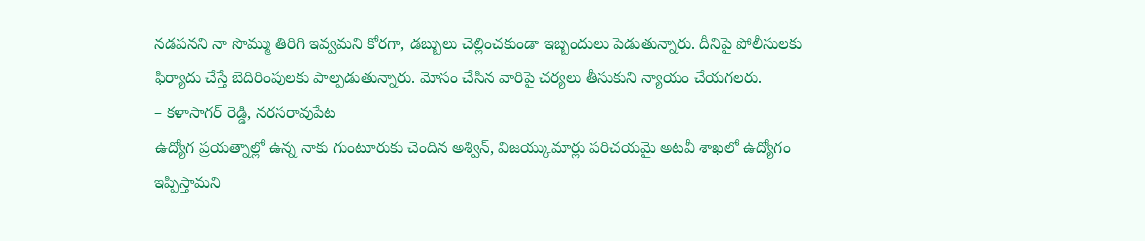నడపనని నా సొమ్ము తిరిగి ఇవ్వమని కోరగా, డబ్బులు చెల్లించకుండా ఇబ్బందులు పెడుతున్నారు. దీనిపై పోలీసులకు ఫిర్యాదు చేస్తే బెదిరింపులకు పాల్పడుతున్నారు. మోసం చేసిన వారిపై చర్యలు తీసుకుని న్యాయం చేయగలరు.
– కళాసాగర్ రెడ్డి, నరసరావుపేట
ఉద్యోగ ప్రయత్నాల్లో ఉన్న నాకు గుంటూరుకు చెందిన అశ్విన్, విజయ్కుమార్లు పరిచయమై అటవీ శాఖలో ఉద్యోగం ఇప్పిస్తామని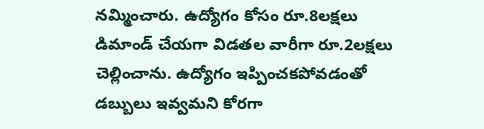నమ్మించారు. ఉద్యోగం కోసం రూ.8లక్షలు డిమాండ్ చేయగా విడతల వారీగా రూ.2లక్షలు చెల్లించాను. ఉద్యోగం ఇప్పించకపోవడంతో డబ్బులు ఇవ్వమని కోరగా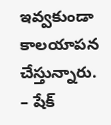ఇవ్వకుండా కాలయాపన చేస్తున్నారు.
– షేక్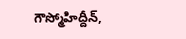గౌస్మోహిద్దీన్,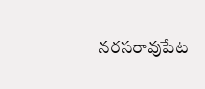నరసరావుపేట